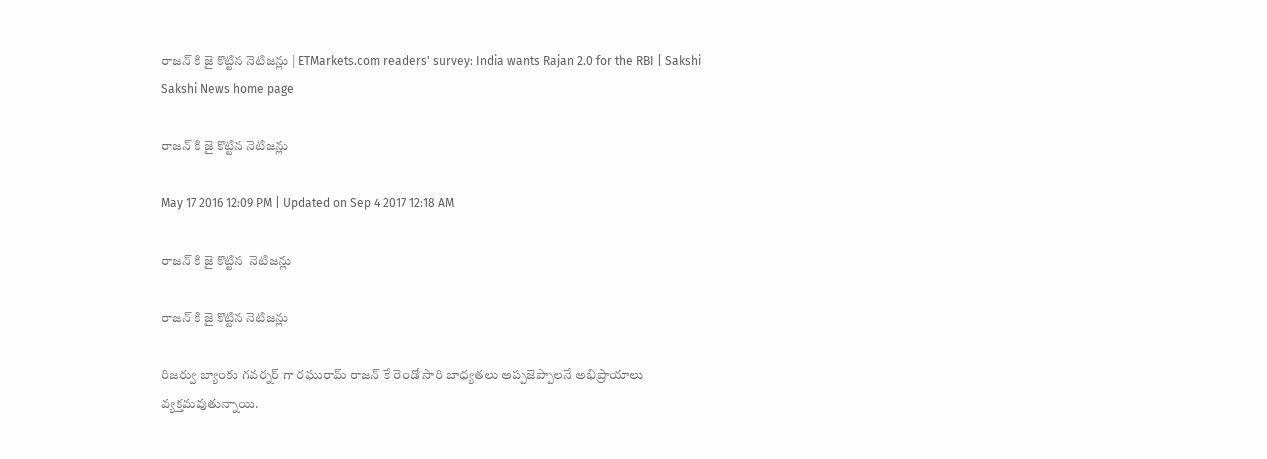రాజన్ కి జై కొట్టిన నెటిజన్లు | ETMarkets.com readers' survey: India wants Rajan 2.0 for the RBI | Sakshi
Sakshi News home page

రాజన్ కి జై కొట్టిన నెటిజన్లు

May 17 2016 12:09 PM | Updated on Sep 4 2017 12:18 AM

రాజన్ కి జై కొట్టిన  నెటిజన్లు

రాజన్ కి జై కొట్టిన నెటిజన్లు

రిజర్వు బ్యాంకు గవర్నర్ గా రఘురామ్ రాజన్ కే రెండో సారి బాధ్యతలు అప్పజెప్పాలనే అభిప్రాయాలు వ్యక్తమవుతున్నాయి.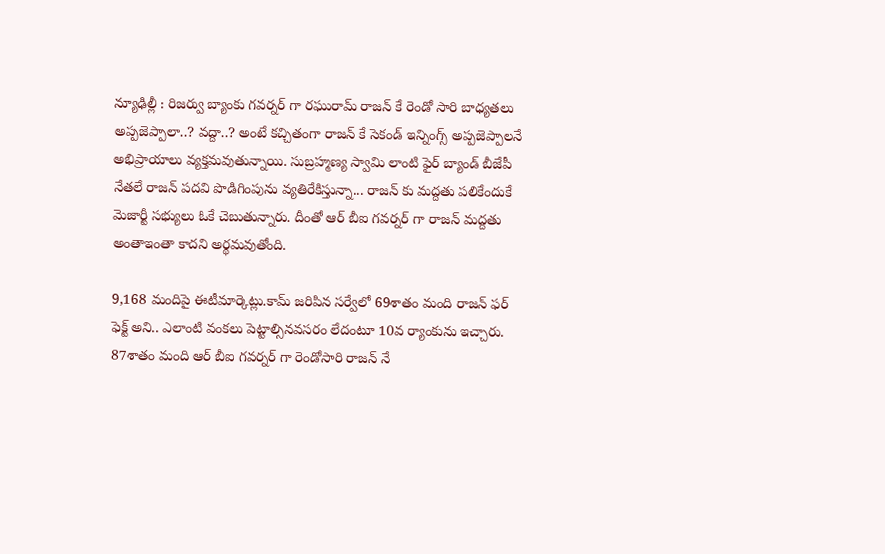న్యూఢిల్లీ : రిజర్వు బ్యాంకు గవర్నర్ గా రఘురామ్ రాజన్ కే రెండో సారి బాధ్యతలు అప్పజెప్పాలా..? వద్దా..? అంటే కచ్చితంగా రాజన్ కే సెకండ్ ఇన్నింగ్స్ అప్పజెప్పాలనే అభిప్రాయాలు వ్యక్తమవుతున్నాయి. సుబ్రహ్మణ్య స్వామి లాంటి ఫైర్ బ్యాండ్ బీజేపీ నేతలే రాజన్ పదవి పొడిగింపును వ్యతిరేకిస్తున్నా... రాజన్ కు మద్దతు పలికేందుకే మెజార్టీ సభ్యులు ఓకే చెబుతున్నారు. దీంతో ఆర్ బీఐ గవర్నర్ గా రాజన్ మద్దతు అంతాఇంతా కాదని అర్థమవుతోంది.

9,168 మందిపై ఈటీమార్కెట్లు.కామ్ జరిపిన సర్వేలో 69శాతం మంది రాజన్ ఫర్ ఫెక్ట్ అని.. ఎలాంటి వంకలు పెట్టాల్సినవసరం లేదంటూ 10వ ర్యాంకును ఇచ్చారు. 87శాతం మంది ఆర్ బీఐ గవర్నర్ గా రెండోసారి రాజన్ నే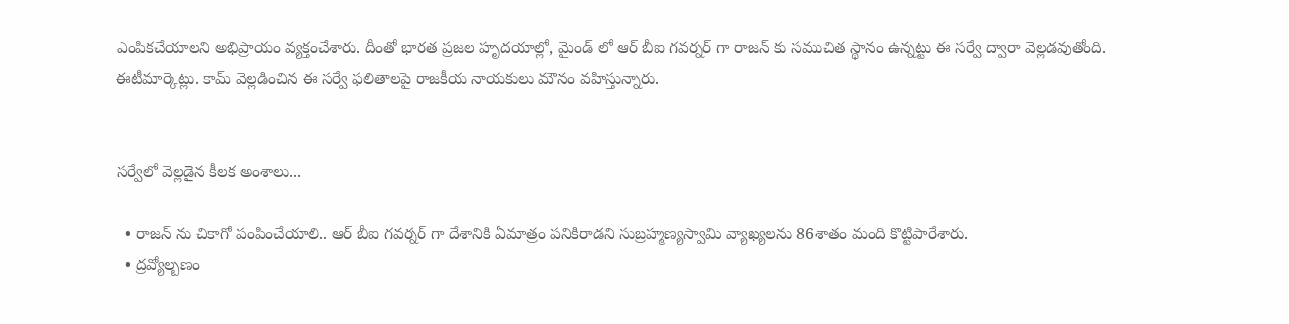ఎంపికచేయాలని అభిప్రాయం వ్యక్తంచేశారు. దీంతో భారత ప్రజల హృదయాల్లో, మైండ్ లో ఆర్ బీఐ గవర్నర్ గా రాజన్ కు సముచిత స్థానం ఉన్నట్టు ఈ సర్వే ద్వారా వెల్లడవుతోంది. ఈటీమార్కెట్లు. కామ్ వెల్లడించిన ఈ సర్వే ఫలితాలపై రాజకీయ నాయకులు మౌనం వహిస్తున్నారు.


సర్వేలో వెల్లడైన కీలక అంశాలు...

  • రాజన్ ను చికాగో పంపించేయాలి.. ఆర్ బీఐ గవర్నర్ గా దేశానికి ఏమాత్రం పనికిరాడని సుబ్రహ్మణ్యస్వామి వ్యాఖ్యలను 86శాతం మంది కొట్టిపారేశారు.
  • ద్రవ్యోల్బణం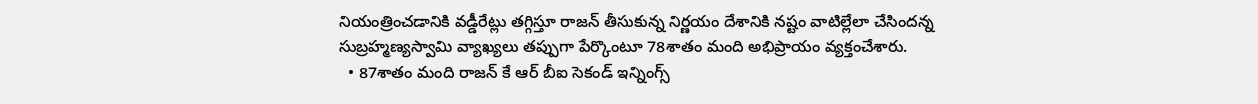నియంత్రించడానికి వడ్డీరేట్లు తగ్గిస్తూ రాజన్ తీసుకున్న నిర్ణయం దేశానికి నష్టం వాటిల్లేలా చేసిందన్న సుబ్రహ్మణ్యస్వామి వ్యాఖ్యలు తప్పుగా పేర్కొంటూ 78శాతం మంది అభిప్రాయం వ్యక్తంచేశారు.
  • 87శాతం మంది రాజన్ కే ఆర్ బీఐ సెకండ్ ఇన్నింగ్స్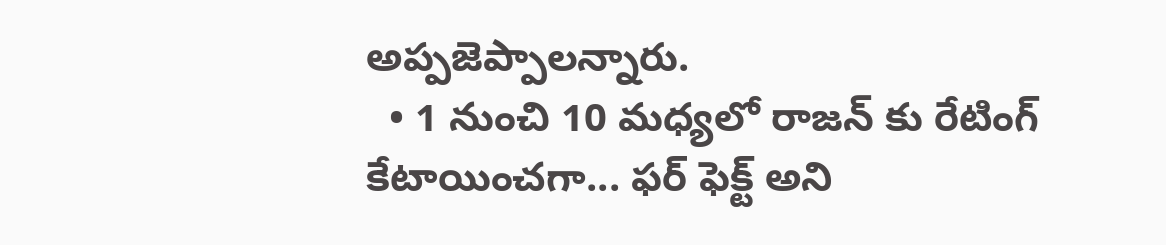అప్పజెప్పాలన్నారు.
  • 1 నుంచి 10 మధ్యలో రాజన్ కు రేటింగ్ కేటాయించగా... ఫర్ ఫెక్ట్ అని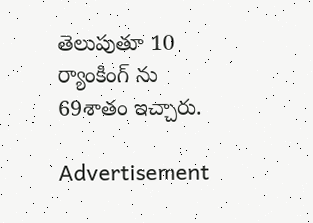తెలుపుతూ 10 ర్యాంకింగ్ ను 69శాతం ఇచ్చారు.

Advertisement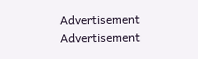Advertisement
Advertisement